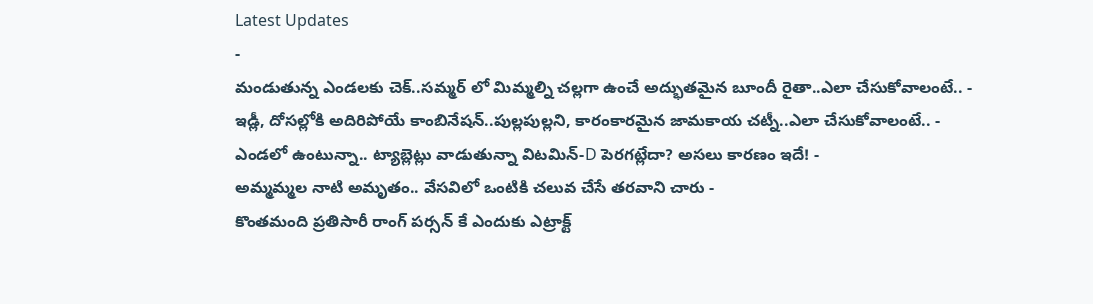Latest Updates
-
మండుతున్న ఎండలకు చెక్..సమ్మర్ లో మిమ్మల్ని చల్లగా ఉంచే అద్భుతమైన బూందీ రైతా..ఎలా చేసుకోవాలంటే.. -
ఇడ్లీ, దోసల్లోకి అదిరిపోయే కాంబినేషన్..పుల్లపుల్లని, కారంకారమైన జామకాయ చట్నీ..ఎలా చేసుకోవాలంటే.. -
ఎండలో ఉంటున్నా.. ట్యాబ్లెట్లు వాడుతున్నా విటమిన్-D పెరగట్లేదా? అసలు కారణం ఇదే! -
అమ్మమ్మల నాటి అమృతం.. వేసవిలో ఒంటికి చలువ చేసే తరవాని చారు -
కొంతమంది ప్రతిసారీ రాంగ్ పర్సన్ కే ఎందుకు ఎట్రాక్ట్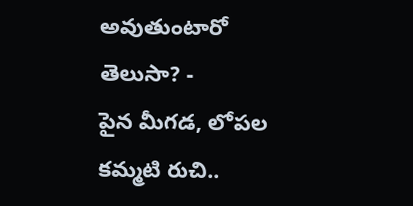అవుతుంటారో తెలుసా? -
పైన మీగడ, లోపల కమ్మటి రుచి..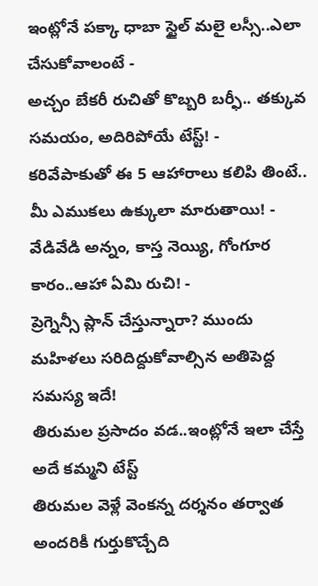ఇంట్లోనే పక్కా ధాబా స్టైల్ మలై లస్సీ..ఎలా చేసుకోవాలంటే -
అచ్చం బేకరీ రుచితో కొబ్బరి బర్ఫీ.. తక్కువ సమయం, అదిరిపోయే టేస్ట్! -
కరివేపాకుతో ఈ 5 ఆహారాలు కలిపి తింటే.. మీ ఎముకలు ఉక్కులా మారుతాయి! -
వేడివేడి అన్నం, కాస్త నెయ్యి, గోంగూర కారం..ఆహా ఏమి రుచి! -
ప్రెగ్నెన్సీ ప్లాన్ చేస్తున్నారా? ముందు మహిళలు సరిదిద్దుకోవాల్సిన అతిపెద్ద సమస్య ఇదే!
తిరుమల ప్రసాదం వడ..ఇంట్లోనే ఇలా చేస్తే అదే కమ్మని టేస్ట్
తిరుమల వెళ్లే వెంకన్న దర్శనం తర్వాత అందరికీ గుర్తుకొచ్చేది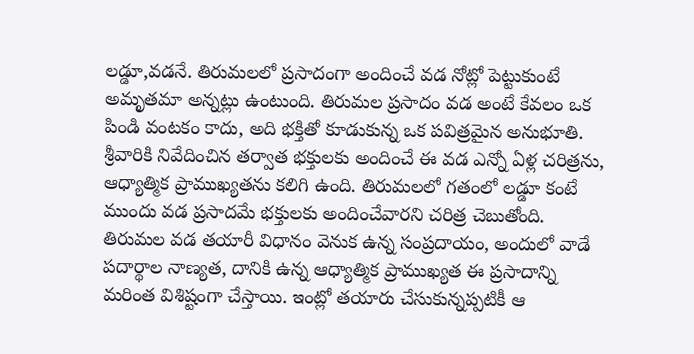లడ్డూ,వడనే. తిరుమలలో ప్రసాదంగా అందించే వడ నోట్లో పెట్టుకుంటే అమృతమా అన్నట్లు ఉంటుంది. తిరుమల ప్రసాదం వడ అంటే కేవలం ఒక పిండి వంటకం కాదు, అది భక్తితో కూడుకున్న ఒక పవిత్రమైన అనుభూతి. శ్రీవారికి నివేదించిన తర్వాత భక్తులకు అందించే ఈ వడ ఎన్నో ఏళ్ల చరిత్రను, ఆధ్యాత్మిక ప్రాముఖ్యతను కలిగి ఉంది. తిరుమలలో గతంలో లడ్డూ కంటే ముందు వడ ప్రసాదమే భక్తులకు అందించేవారని చరిత్ర చెబుతోంది.
తిరుమల వడ తయారీ విధానం వెనుక ఉన్న సంప్రదాయం, అందులో వాడే పదార్థాల నాణ్యత, దానికి ఉన్న ఆధ్యాత్మిక ప్రాముఖ్యత ఈ ప్రసాదాన్ని మరింత విశిష్టంగా చేస్తాయి. ఇంట్లో తయారు చేసుకున్నప్పటికీ ఆ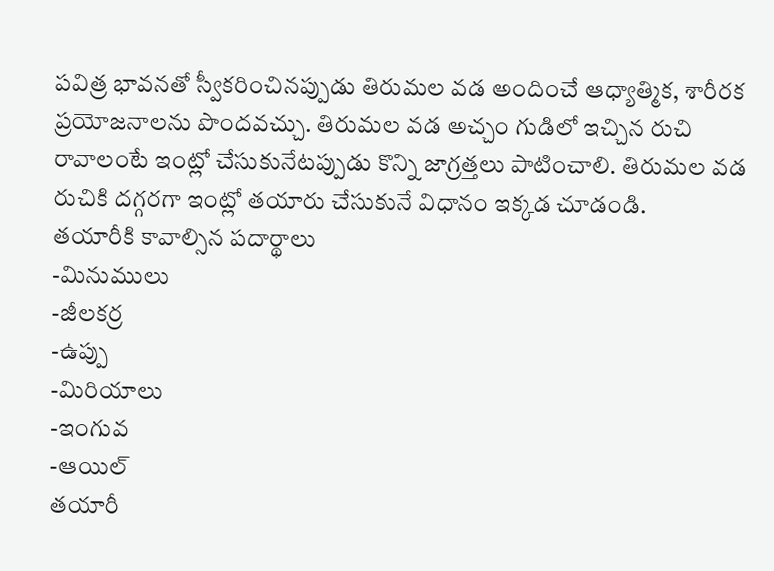పవిత్ర భావనతో స్వీకరించినప్పుడు తిరుమల వడ అందించే ఆధ్యాత్మిక, శారీరక ప్రయోజనాలను పొందవచ్చు. తిరుమల వడ అచ్చం గుడిలో ఇచ్చిన రుచి రావాలంటే ఇంట్లో చేసుకునేటప్పుడు కొన్ని జాగ్రత్తలు పాటించాలి. తిరుమల వడ రుచికి దగ్గరగా ఇంట్లో తయారు చేసుకునే విధానం ఇక్కడ చూడండి.
తయారీకి కావాల్సిన పదార్థాలు
-మినుములు
-జీలకర్ర
-ఉప్పు
-మిరియాలు
-ఇంగువ
-ఆయిల్
తయారీ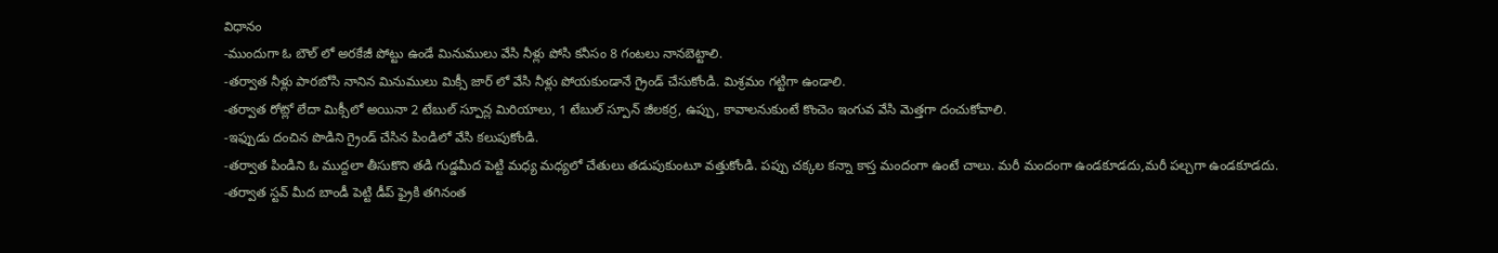విధానం
-ముందుగా ఓ బౌల్ లో అరకేజీ పోట్టు ఉండే మినుములు వేసి నీళ్లు పోసి కనీసం 8 గంటలు నానబెట్టాలి.
-తర్వాత నీళ్లు పారబోసి నానిన మినుములు మిక్సీ జార్ లో వేసి నీళ్లు పోయకుండానే గ్రైండ్ చేసుకోండి. మిశ్రమం గట్టిగా ఉండాలి.
-తర్వాత రోట్లో లేదా మిక్సీలో అయినా 2 టేబుల్ స్పూన్ల మిరియాలు, 1 టేబుల్ స్పూన్ జీలకర్ర, ఉప్పు, కావాలనుకుంటే కొంచెం ఇంగువ వేసి మెత్తగా దంచుకోవాలి.
-ఇఫ్పుడు దంచిన పొడిని గ్రైండ్ చేసిన పిండిలో వేసి కలుపుకోండి.
-తర్వాత పిండిని ఓ ముద్దలా తీసుకొని తడి గుడ్డమీద పెట్టి మధ్య మధ్యలో చేతులు తడుపుకుంటూ వత్తుకోండి. పప్పు చక్కల కన్నా కాస్త మందంగా ఉంటే చాలు. మరీ మందంగా ఉండకూడదు,మరీ పల్చగా ఉండకూడదు.
-తర్వాత స్టవ్ మీద బాండీ పెట్టి డీప్ ఫ్రైకి తగినంత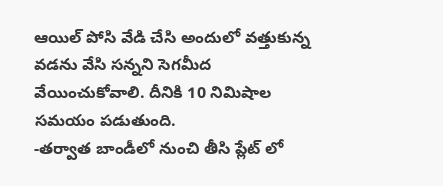ఆయిల్ పోసి వేడి చేసి అందులో వత్తుకున్న వడను వేసి సన్నని సెగమీద వేయించుకోవాలి. దీనికి 10 నిమిషాల సమయం పడుతుంది.
-తర్వాత బాండీలో నుంచి తీసి ప్లేట్ లో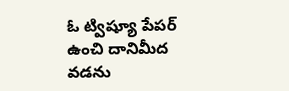ఓ ట్విష్యూ పేపర్ ఉంచి దానిమీద వడను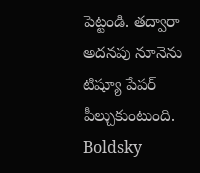పెట్టండి. తద్వారా అదనపు నూనెను టిష్యూ పేపర్ పీల్చుకుంటుంది.
Boldsky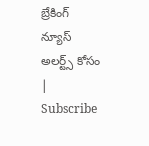బ్రేకింగ్ న్యూస్ అలర్ట్స్ కోసం | Subscribe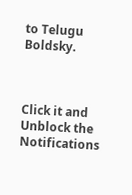to Telugu Boldsky.



Click it and Unblock the Notifications